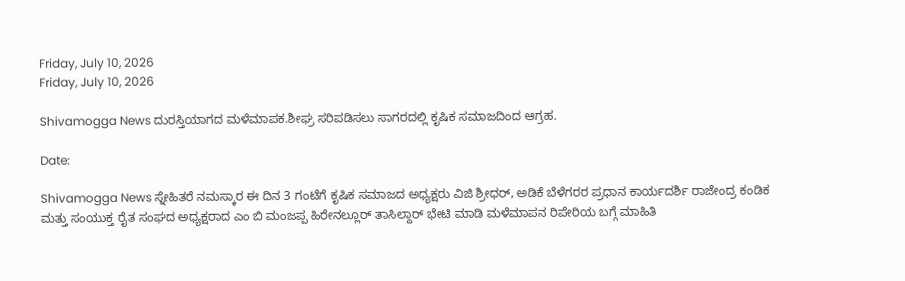Friday, July 10, 2026
Friday, July 10, 2026

Shivamogga News ದುರಸ್ತಿಯಾಗದ ಮಳೆಮಾಪಕ.ಶೀಘ್ರ ಸರಿಪಡಿಸಲು ಸಾಗರದಲ್ಲಿ ಕೃಷಿಕ ಸಮಾಜದಿಂದ ಆಗ್ರಹ.

Date:

Shivamogga News ಸ್ನೇಹಿತರೆ ನಮಸ್ಕಾರ ಈ ದಿನ 3 ಗಂಟೆಗೆ ಕೃಷಿಕ ಸಮಾಜದ ಅಧ್ಯಕ್ಷರು ವಿಜಿ ಶ್ರೀಧರ್, ಅಡಿಕೆ ಬೆಳೆಗರರ ಪ್ರಧಾನ ಕಾರ್ಯದರ್ಶಿ ರಾಜೇಂದ್ರ ಕಂಡಿಕ ಮತ್ತು ಸಂಯುಕ್ತ ರೈತ ಸಂಘದ ಅಧ್ಯಕ್ಷರಾದ ಎಂ ಬಿ ಮಂಜಪ್ಪ ಹಿರೇನಲ್ಲೂರ್ ತಾಸಿಲ್ದಾರ್ ಭೇಟಿ ಮಾಡಿ ಮಳೆಮಾಪನ ರಿಪೇರಿಯ ಬಗ್ಗೆ ಮಾಹಿತಿ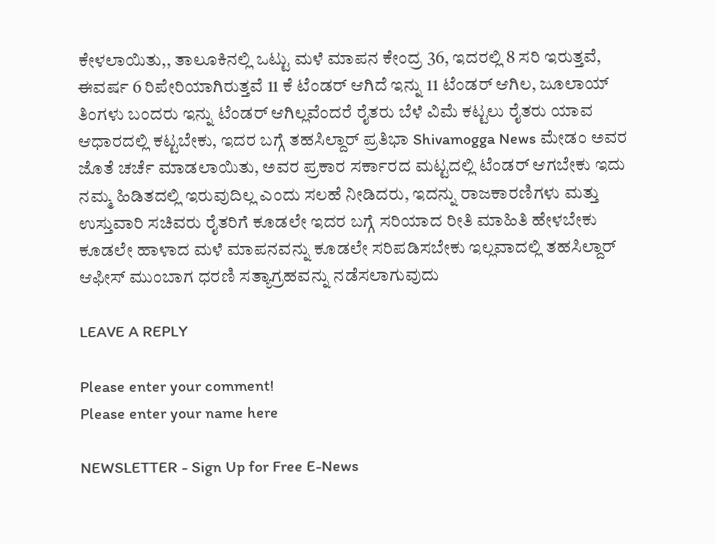ಕೇಳಲಾಯಿತು,, ತಾಲೂಕಿನಲ್ಲಿ ಒಟ್ಟು ಮಳೆ ಮಾಪನ ಕೇಂದ್ರ 36, ಇದರಲ್ಲಿ 8 ಸರಿ ಇರುತ್ತವೆ, ಈವರ್ಷ 6 ರಿಪೇರಿಯಾಗಿರುತ್ತವೆ 11 ಕೆ ಟೆಂಡರ್ ಆಗಿದೆ ಇನ್ನು 11 ಟೆಂಡರ್ ಆಗಿಲ, ಜೂಲಾಯ್ ತಿಂಗಳು ಬಂದರು ಇನ್ನು ಟೆಂಡರ್ ಆಗಿಲ್ಲವೆಂದರೆ ರೈತರು ಬೆಳೆ ವಿಮೆ ಕಟ್ಟಲು ರೈತರು ಯಾವ ಆಧಾರದಲ್ಲಿ ಕಟ್ಟಬೇಕು, ಇದರ ಬಗ್ಗೆ ತಹಸಿಲ್ದಾರ್ ಪ್ರತಿಭಾ Shivamogga News ಮೇಡಂ ಅವರ ಜೊತೆ ಚರ್ಚೆ ಮಾಡಲಾಯಿತು, ಅವರ ಪ್ರಕಾರ ಸರ್ಕಾರದ ಮಟ್ಟದಲ್ಲಿ ಟೆಂಡರ್ ಆಗಬೇಕು ಇದು ನಮ್ಮ ಹಿಡಿತದಲ್ಲಿ ಇರುವುದಿಲ್ಲ ಎಂದು ಸಲಹೆ ನೀಡಿದರು, ಇದನ್ನು ರಾಜಕಾರಣಿಗಳು ಮತ್ತು ಉಸ್ತುವಾರಿ ಸಚಿವರು ರೈತರಿಗೆ ಕೂಡಲೇ ಇದರ ಬಗ್ಗೆ ಸರಿಯಾದ ರೀತಿ ಮಾಹಿತಿ ಹೇಳಬೇಕು ಕೂಡಲೇ ಹಾಳಾದ ಮಳೆ ಮಾಪನವನ್ನು ಕೂಡಲೇ ಸರಿಪಡಿಸಬೇಕು ಇಲ್ಲವಾದಲ್ಲಿ ತಹಸಿಲ್ದಾರ್ ಆಫೀಸ್ ಮುಂಬಾಗ ಧರಣಿ ಸತ್ಯಾಗ್ರಹವನ್ನು ನಡೆಸಲಾಗುವುದು

LEAVE A REPLY

Please enter your comment!
Please enter your name here

NEWSLETTER - Sign Up for Free E-News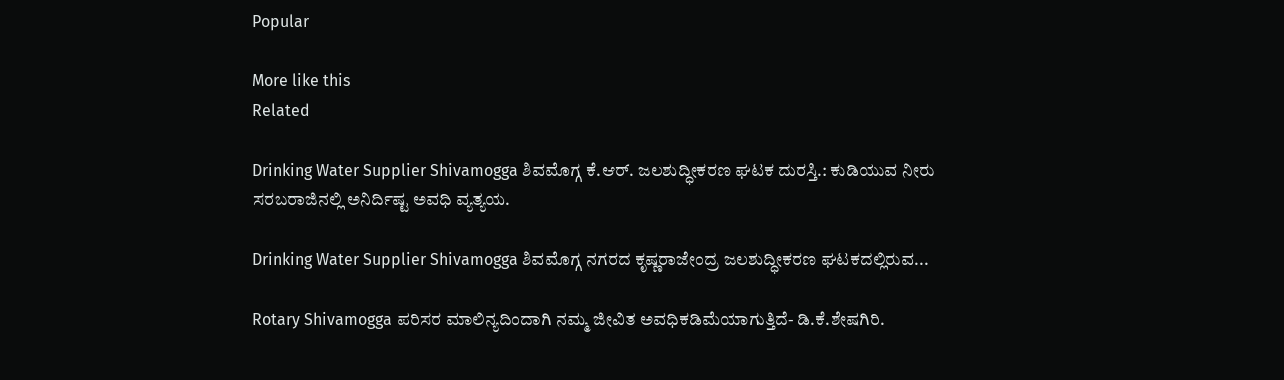Popular

More like this
Related

Drinking Water Supplier Shivamogga ಶಿವಮೊಗ್ಗ ಕೆ.ಆರ್. ಜಲಶುದ್ಧೀಕರಣ ಘಟಕ ದುರಸ್ತಿ.: ಕುಡಿಯುವ ನೀರು ಸರಬರಾಜಿನಲ್ಲಿ ಅನಿರ್ದಿಷ್ಟ ಅವಧಿ ವ್ಯತ್ಯಯ.

Drinking Water Supplier Shivamogga ಶಿವಮೊಗ್ಗ ನಗರದ ಕೃಷ್ಣರಾಜೇಂದ್ರ ಜಲಶುದ್ಧೀಕರಣ ಘಟಕದಲ್ಲಿರುವ...

Rotary Shivamogga ಪರಿಸರ ಮಾಲಿನ್ಯದಿಂದಾಗಿ ನಮ್ಮ ಜೀವಿತ ಅವಧಿಕಡಿಮೆಯಾಗುತ್ತಿದೆ- ಡಿ.ಕೆ.ಶೇಷಗಿರಿ.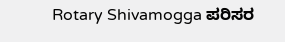Rotary Shivamogga ಪರಿಸರ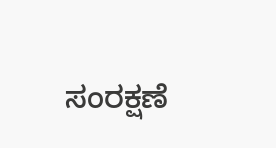ಸಂರಕ್ಷಣೆ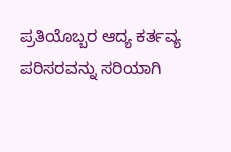ಪ್ರತಿಯೊಬ್ಬರ ಆದ್ಯ ಕರ್ತವ್ಯ ಪರಿಸರವನ್ನು ಸರಿಯಾಗಿ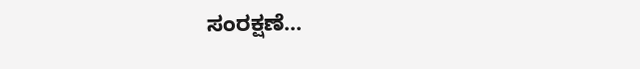ಸಂರಕ್ಷಣೆ...